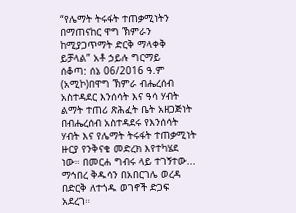“የሌማት ትሩፋት ተጠቃሚነትን በማጠናከር ዋግ ኽምራን ከሚያጋጥማት ድርቅ ማላቀቅ ይቻላል” አቶ ኃይሉ ግርማይ
ሰቆጣ: ሰኔ 06/2016 ዓ.ም (አሚኮ)በዋግ ኽምራ ብሔረሰብ አስተዳደር እንሰሳት እና ዓሳ ሃብት ልማት ተጠሪ ጽሕፈት ቤት አዘጋጅነት በብሔረሰብ አስተዳደሩ የእንሰሳት ሃብት እና የሌማት ትሩፋት ተጠቃሚነት ዙርያ የንቅናቄ መድረክ እየተካሄደ ነው። በመርሐ ግብሩ ላይ ተገኝተው...
ማኅበረ ቅዱሳን በአበርገሌ ወረዳ በድርቅ ለተጎዱ ወገኖች ድጋፍ አደረገ።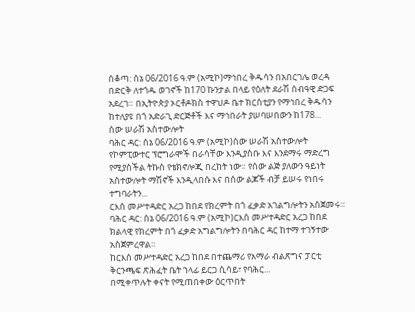ሰቆጣ: ሰኔ 06/2016 ዓ.ም (አሚኮ)ማኅበረ ቅዱሳን በአበርገሌ ወረዳ በድርቅ ለተጎዱ ወገኖች ከ170 ኩንታል በላይ የዕለት ደራሽ ሰብዓዊ ድጋፍ አደረገ። በኢትዮጵያ ኦርቶዶክስ ተዋህዶ ቤተ ክርስቲያን የማኅበረ ቅዱሳን ከተለያዩ በጎ አድራጊ ድርጅቶች እና ማኅበራት ያሠባሠበውን ከ178...
ሰው ሠራሽ አስተውሎት
ባሕር ዳር: ሰኔ 06/2016 ዓ.ም (አሚኮ)ሰው ሠራሽ አስተውሎት የኮምፒውተር ፕሮግራሞች በራሳቸው እንዲያስቡ እና እንደማሩ ማድረግ የሚያስችል ትኩስ የቴክኖሎጂ በረከት ነው። የሰው ልጅ ያለውን ዓይነት አስተውሎት ማሽኖች እንዲላበሱ እና በሰው ልጆች ብቻ ይሠሩ የነበሩ ተግባራትን...
ርእሰ መሥተዳድር አረጋ ከበደ የክረምት በጎ ፈቃድ አገልግሎትን አስጀመሩ።
ባሕር ዳር: ሰኔ 06/2016 ዓ.ም (አሚኮ)ርእሰ መሥተዳድር አረጋ ከበደ ክልላዊ የክረምት በጎ ፈቃድ አግልግሎትን በባሕር ዳር ከተማ ተገኝተው አስጀምረዋል።
ከርእሰ መሥተዳድር አረጋ ከበደ በተጨማሪ የአማራ ብልጽግና ፓርቲ ቅርንጫፍ ጽሕፈት ቤት ኀላፊ ይርጋ ሲሳይ፣ የባሕር...
በሚቀጥሉት ቀናት የሚጠበቀው ዕርጥበት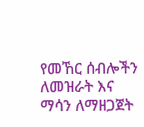የመኸር ሰብሎችን ለመዝራት እና ማሳን ለማዘጋጀት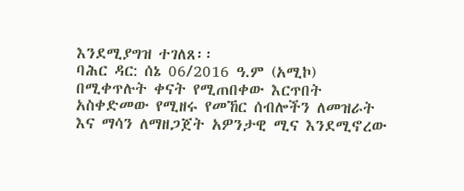እንደሚያግዝ ተገለጸ፡፡
ባሕር ዳር: ሰኔ 06/2016 ዓ.ም (አሚኮ) በሚቀጥሉት ቀናት የሚጠበቀው እርጥበት አስቀድመው የሚዘሩ የመኸር ሰብሎችን ለመዝራት እና ማሳን ለማዘጋጀት አዎንታዊ ሚና እንደሚኖረው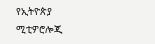የኢትዮጵያ ሚቲዎሮሎጂ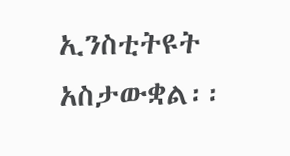ኢንስቲትዩት አስታውቋል፡፡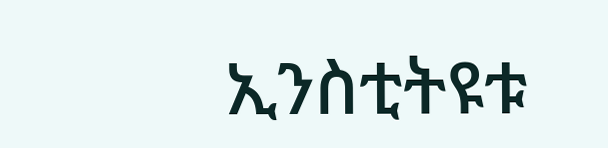ኢንስቲትዩቱ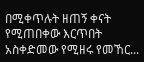በሚቀጥሉት ዘጠኝ ቀናት የሚጠበቀው እርጥበት አስቀድመው የሚዘሩ የመኸር...